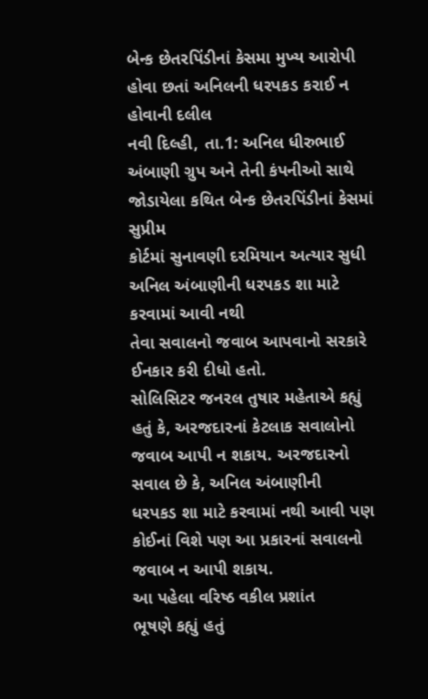બેન્ક છેતરપિંડીનાં કેસમા મુખ્ય આરોપી હોવા છતાં અનિલની ધરપકડ કરાઈ ન હોવાની દલીલ
નવી દિલ્હી, તા.1: અનિલ ધીરુભાઈ
અંબાણી ગ્રુપ અને તેની કંપનીઓ સાથે જોડાયેલા કથિત બેન્ક છેતરપિંડીનાં કેસમાં સુપ્રીમ
કોર્ટમાં સુનાવણી દરમિયાન અત્યાર સુધી અનિલ અંબાણીની ધરપકડ શા માટે કરવામાં આવી નથી
તેવા સવાલનો જવાબ આપવાનો સરકારે ઈનકાર કરી દીધો હતો.
સોલિસિટર જનરલ તુષાર મહેતાએ કહ્યું
હતું કે, અરજદારનાં કેટલાક સવાલોનો જવાબ આપી ન શકાય. અરજદારનો સવાલ છે કે, અનિલ અંબાણીની
ધરપકડ શા માટે કરવામાં નથી આવી પણ કોઈનાં વિશે પણ આ પ્રકારનાં સવાલનો જવાબ ન આપી શકાય.
આ પહેલા વરિષ્ઠ વકીલ પ્રશાંત
ભૂષણે કહ્યું હતું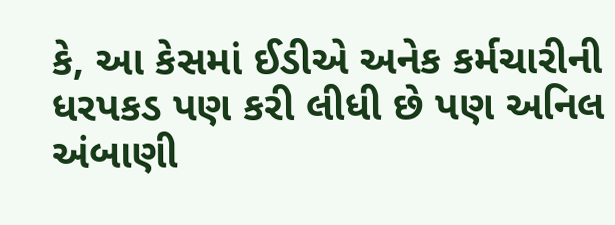કે, આ કેસમાં ઈડીએ અનેક કર્મચારીની ધરપકડ પણ કરી લીધી છે પણ અનિલ
અંબાણી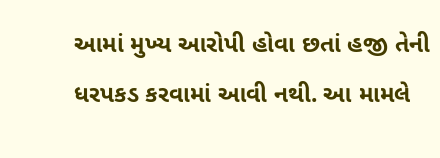આમાં મુખ્ય આરોપી હોવા છતાં હજી તેની ધરપકડ કરવામાં આવી નથી. આ મામલે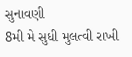સુનાવણી
8મી મે સુધી મુલત્વી રાખી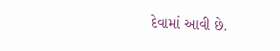દેવામાં આવી છે.